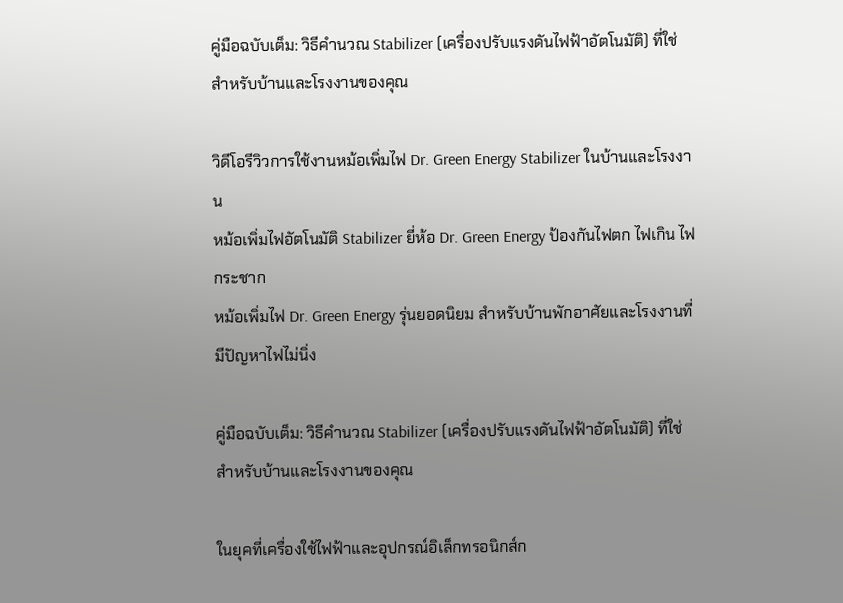คู่มือฉบับเต็ม: วิธีคำนวณ Stabilizer (เครื่องปรับแรงดันไฟฟ้าอัตโนมัติ) ที่ใช่สำหรับบ้านและโรงงานของคุณ

วิดีโอรีวิวการใช้งานหม้อเพิ่มไฟ Dr. Green Energy Stabilizer ในบ้านและโรงงาน
หม้อเพิ่มไฟอัตโนมัติ Stabilizer ยี่ห้อ Dr. Green Energy ป้องกันไฟตก ไฟเกิน ไฟกระชาก
หม้อเพิ่มไฟ Dr. Green Energy รุ่นยอดนิยม สำหรับบ้านพักอาศัยและโรงงานที่มีปัญหาไฟไม่นิ่ง

คู่มือฉบับเต็ม: วิธีคำนวณ Stabilizer (เครื่องปรับแรงดันไฟฟ้าอัตโนมัติ) ที่ใช่สำหรับบ้านและโรงงานของคุณ

ในยุคที่เครื่องใช้ไฟฟ้าและอุปกรณ์อิเล็กทรอนิกส์ก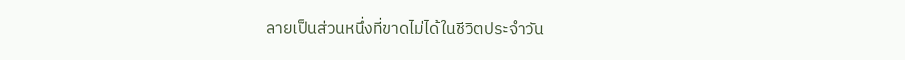ลายเป็นส่วนหนึ่งที่ขาดไม่ได้ในชีวิตประจำวัน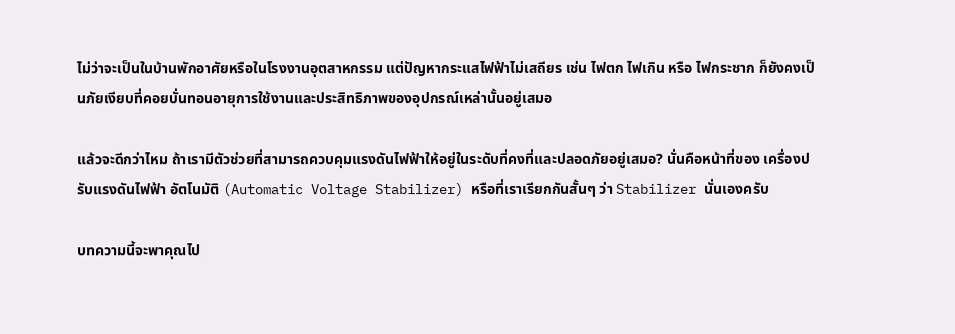ไม่ว่าจะเป็นในบ้านพักอาศัยหรือในโรงงานอุตสาหกรรม แต่ปัญหากระแสไฟฟ้าไม่เสถียร เช่น ไฟตก ไฟเกิน หรือ ไฟกระชาก ก็ยังคงเป็นภัยเงียบที่คอยบั่นทอนอายุการใช้งานและประสิทธิภาพของอุปกรณ์เหล่านั้นอยู่เสมอ

แล้วจะดีกว่าไหม ถ้าเรามีตัวช่วยที่สามารถควบคุมแรงดันไฟฟ้าให้อยู่ในระดับที่คงที่และปลอดภัยอยู่เสมอ? นั่นคือหน้าที่ของ เครื่องปรับแรงดันไฟฟ้า อัตโนมัติ (Automatic Voltage Stabilizer) หรือที่เราเรียกกันสั้นๆ ว่า Stabilizer นั่นเองครับ

บทความนี้จะพาคุณไป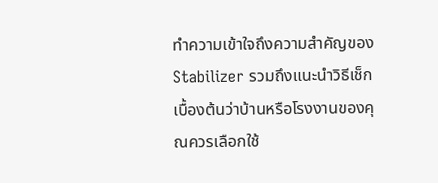ทำความเข้าใจถึงความสำคัญของ Stabilizer รวมถึงแนะนำวิธีเช็กเบื้องต้นว่าบ้านหรือโรงงานของคุณควรเลือกใช้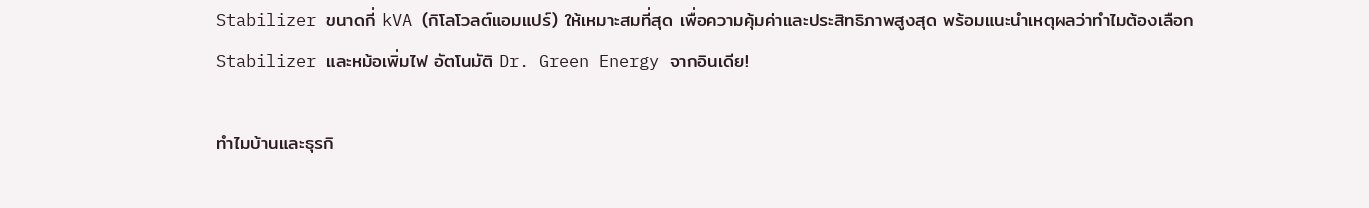Stabilizer ขนาดกี่ kVA (กิโลโวลต์แอมแปร์) ให้เหมาะสมที่สุด เพื่อความคุ้มค่าและประสิทธิภาพสูงสุด พร้อมแนะนำเหตุผลว่าทำไมต้องเลือก Stabilizer และหม้อเพิ่มไฟ อัตโนมัติ Dr. Green Energy จากอินเดีย!

ทำไมบ้านและธุรกิ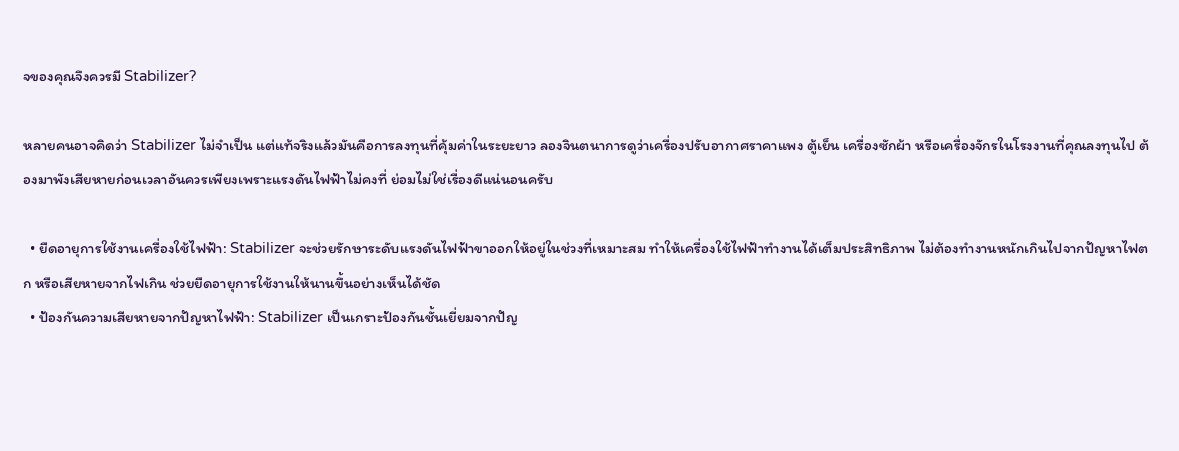จของคุณจึงควรมี Stabilizer?

หลายคนอาจคิดว่า Stabilizer ไม่จำเป็น แต่แท้จริงแล้วมันคือการลงทุนที่คุ้มค่าในระยะยาว ลองจินตนาการดูว่าเครื่องปรับอากาศราคาแพง ตู้เย็น เครื่องซักผ้า หรือเครื่องจักรในโรงงานที่คุณลงทุนไป ต้องมาพังเสียหายก่อนเวลาอันควรเพียงเพราะแรงดันไฟฟ้าไม่คงที่ ย่อมไม่ใช่เรื่องดีแน่นอนครับ

  • ยืดอายุการใช้งานเครื่องใช้ไฟฟ้า: Stabilizer จะช่วยรักษาระดับแรงดันไฟฟ้าขาออกให้อยู่ในช่วงที่เหมาะสม ทำให้เครื่องใช้ไฟฟ้าทำงานได้เต็มประสิทธิภาพ ไม่ต้องทำงานหนักเกินไปจากปัญหาไฟตก หรือเสียหายจากไฟเกิน ช่วยยืดอายุการใช้งานให้นานขึ้นอย่างเห็นได้ชัด
  • ป้องกันความเสียหายจากปัญหาไฟฟ้า: Stabilizer เป็นเกราะป้องกันชั้นเยี่ยมจากปัญ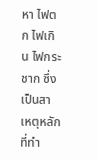หา ไฟตก ไฟเกิน ไฟกระชาก ซึ่งเป็นสาเหตุหลักที่ทำ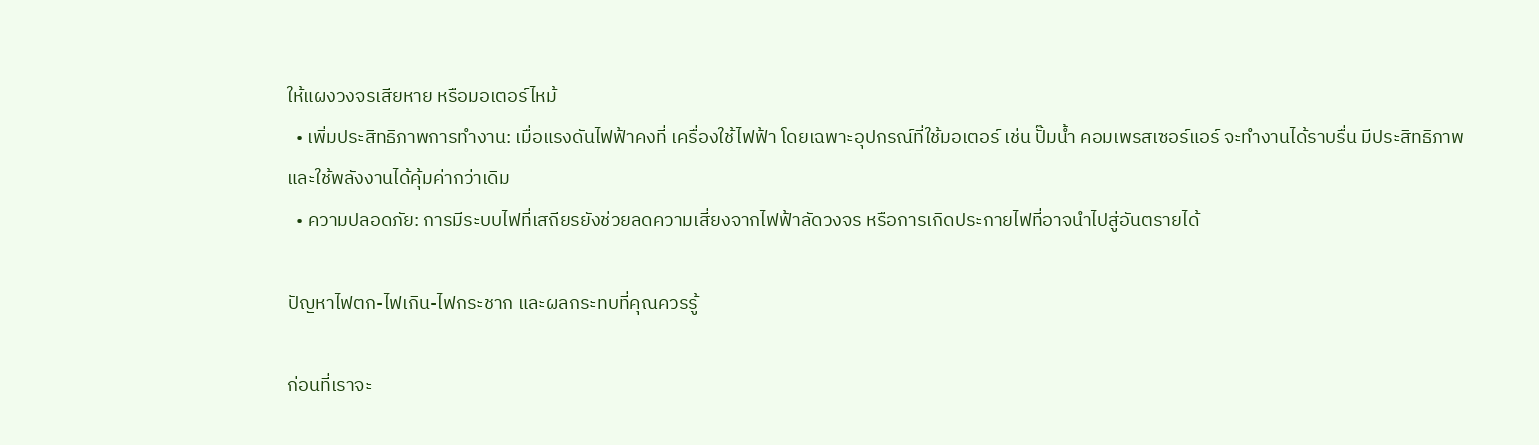ให้แผงวงจรเสียหาย หรือมอเตอร์ไหม้
  • เพิ่มประสิทธิภาพการทำงาน: เมื่อแรงดันไฟฟ้าคงที่ เครื่องใช้ไฟฟ้า โดยเฉพาะอุปกรณ์ที่ใช้มอเตอร์ เช่น ปั๊มน้ำ คอมเพรสเซอร์แอร์ จะทำงานได้ราบรื่น มีประสิทธิภาพ และใช้พลังงานได้คุ้มค่ากว่าเดิม
  • ความปลอดภัย: การมีระบบไฟที่เสถียรยังช่วยลดความเสี่ยงจากไฟฟ้าลัดวงจร หรือการเกิดประกายไฟที่อาจนำไปสู่อันตรายได้

ปัญหาไฟตก-ไฟเกิน-ไฟกระชาก และผลกระทบที่คุณควรรู้

ก่อนที่เราจะ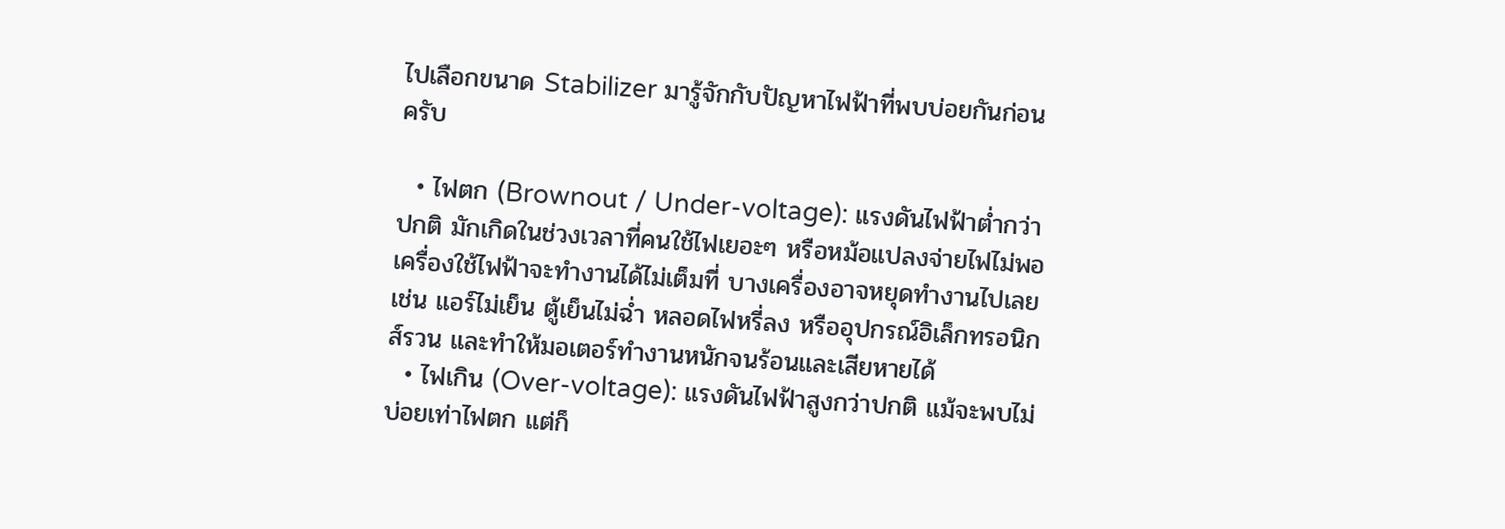ไปเลือกขนาด Stabilizer มารู้จักกับปัญหาไฟฟ้าที่พบบ่อยกันก่อนครับ

  • ไฟตก (Brownout / Under-voltage): แรงดันไฟฟ้าต่ำกว่าปกติ มักเกิดในช่วงเวลาที่คนใช้ไฟเยอะๆ หรือหม้อแปลงจ่ายไฟไม่พอ เครื่องใช้ไฟฟ้าจะทำงานได้ไม่เต็มที่ บางเครื่องอาจหยุดทำงานไปเลย เช่น แอร์ไม่เย็น ตู้เย็นไม่ฉ่ำ หลอดไฟหรี่ลง หรืออุปกรณ์อิเล็กทรอนิกส์รวน และทำให้มอเตอร์ทำงานหนักจนร้อนและเสียหายได้
  • ไฟเกิน (Over-voltage): แรงดันไฟฟ้าสูงกว่าปกติ แม้จะพบไม่บ่อยเท่าไฟตก แต่ก็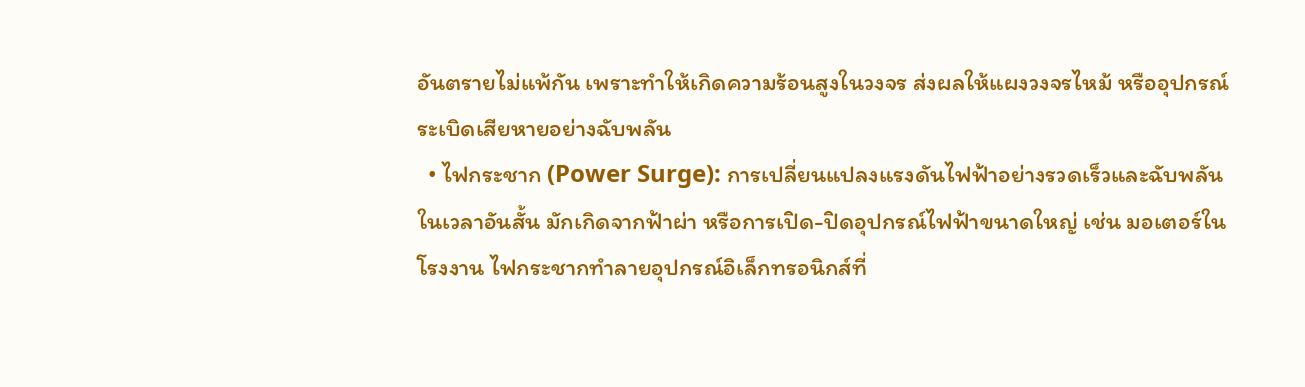อันตรายไม่แพ้กัน เพราะทำให้เกิดความร้อนสูงในวงจร ส่งผลให้แผงวงจรไหม้ หรืออุปกรณ์ระเบิดเสียหายอย่างฉับพลัน
  • ไฟกระชาก (Power Surge): การเปลี่ยนแปลงแรงดันไฟฟ้าอย่างรวดเร็วและฉับพลันในเวลาอันสั้น มักเกิดจากฟ้าผ่า หรือการเปิด-ปิดอุปกรณ์ไฟฟ้าขนาดใหญ่ เช่น มอเตอร์ในโรงงาน ไฟกระชากทำลายอุปกรณ์อิเล็กทรอนิกส์ที่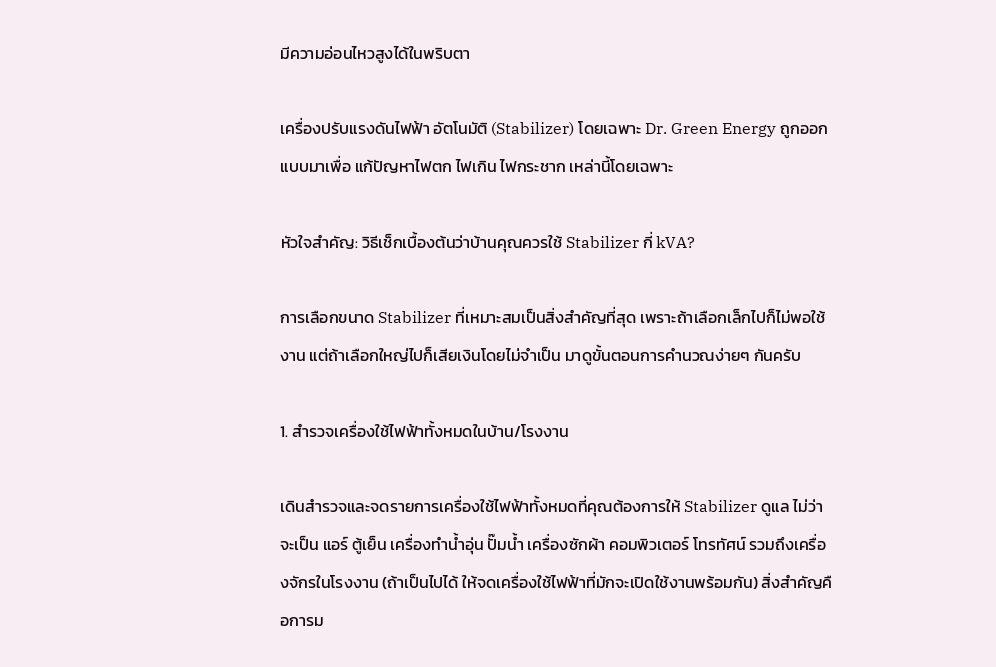มีความอ่อนไหวสูงได้ในพริบตา

เครื่องปรับแรงดันไฟฟ้า อัตโนมัติ (Stabilizer) โดยเฉพาะ Dr. Green Energy ถูกออกแบบมาเพื่อ แก้ปัญหาไฟตก ไฟเกิน ไฟกระชาก เหล่านี้โดยเฉพาะ

หัวใจสำคัญ: วิธีเช็กเบื้องต้นว่าบ้านคุณควรใช้ Stabilizer กี่ kVA?

การเลือกขนาด Stabilizer ที่เหมาะสมเป็นสิ่งสำคัญที่สุด เพราะถ้าเลือกเล็กไปก็ไม่พอใช้งาน แต่ถ้าเลือกใหญ่ไปก็เสียเงินโดยไม่จำเป็น มาดูขั้นตอนการคำนวณง่ายๆ กันครับ

1. สำรวจเครื่องใช้ไฟฟ้าทั้งหมดในบ้าน/โรงงาน

เดินสำรวจและจดรายการเครื่องใช้ไฟฟ้าทั้งหมดที่คุณต้องการให้ Stabilizer ดูแล ไม่ว่าจะเป็น แอร์ ตู้เย็น เครื่องทำน้ำอุ่น ปั๊มน้ำ เครื่องซักผ้า คอมพิวเตอร์ โทรทัศน์ รวมถึงเครื่องจักรในโรงงาน (ถ้าเป็นไปได้ ให้จดเครื่องใช้ไฟฟ้าที่มักจะเปิดใช้งานพร้อมกัน) สิ่งสำคัญคือการม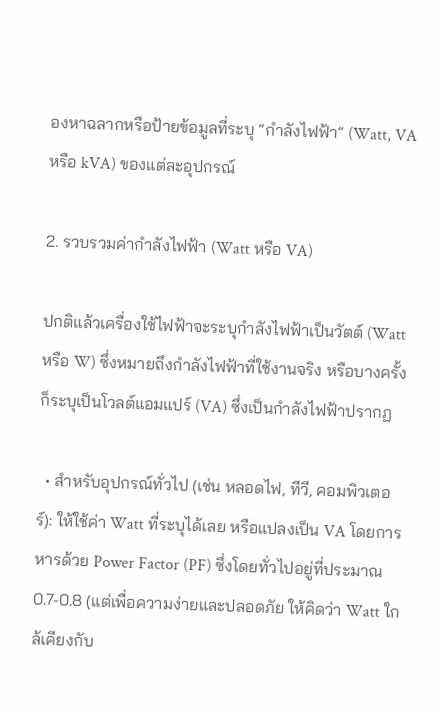องหาฉลากหรือป้ายข้อมูลที่ระบุ “กำลังไฟฟ้า” (Watt, VA หรือ kVA) ของแต่ละอุปกรณ์

2. รวบรวมค่ากำลังไฟฟ้า (Watt หรือ VA)

ปกติแล้วเครื่องใช้ไฟฟ้าจะระบุกำลังไฟฟ้าเป็นวัตต์ (Watt หรือ W) ซึ่งหมายถึงกำลังไฟฟ้าที่ใช้งานจริง หรือบางครั้งก็ระบุเป็นโวลต์แอมแปร์ (VA) ซึ่งเป็นกำลังไฟฟ้าปรากฏ

  • สำหรับอุปกรณ์ทั่วไป (เช่น หลอดไฟ, ทีวี, คอมพิวเตอร์): ให้ใช้ค่า Watt ที่ระบุได้เลย หรือแปลงเป็น VA โดยการหารด้วย Power Factor (PF) ซึ่งโดยทั่วไปอยู่ที่ประมาณ 0.7-0.8 (แต่เพื่อความง่ายและปลอดภัย ให้คิดว่า Watt ใกล้เคียงกับ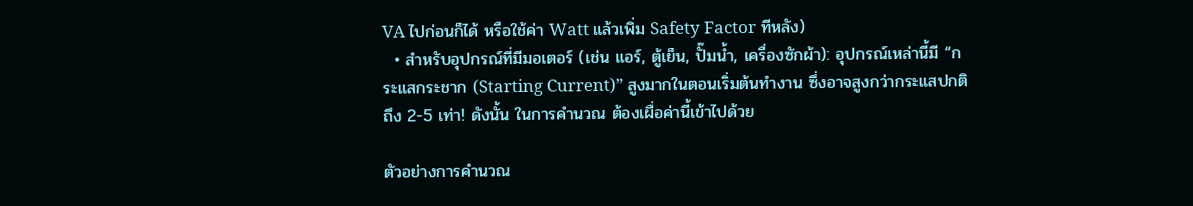VA ไปก่อนก็ได้ หรือใช้ค่า Watt แล้วเพิ่ม Safety Factor ทีหลัง)
  • สำหรับอุปกรณ์ที่มีมอเตอร์ (เช่น แอร์, ตู้เย็น, ปั๊มน้ำ, เครื่องซักผ้า): อุปกรณ์เหล่านี้มี “กระแสกระชาก (Starting Current)” สูงมากในตอนเริ่มต้นทำงาน ซึ่งอาจสูงกว่ากระแสปกติถึง 2-5 เท่า! ดังนั้น ในการคำนวณ ต้องเผื่อค่านี้เข้าไปด้วย

ตัวอย่างการคำนวณ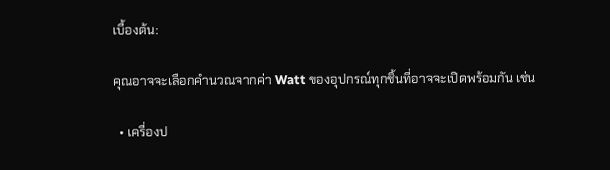เบื้องต้น:

คุณอาจจะเลือกคำนวณจากค่า Watt ของอุปกรณ์ทุกชิ้นที่อาจจะเปิดพร้อมกัน เช่น

  • เครื่องป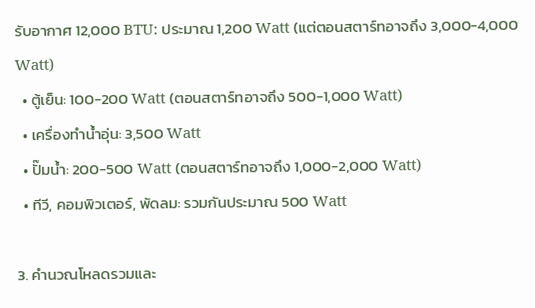รับอากาศ 12,000 BTU: ประมาณ 1,200 Watt (แต่ตอนสตาร์ทอาจถึง 3,000-4,000 Watt)
  • ตู้เย็น: 100-200 Watt (ตอนสตาร์ทอาจถึง 500-1,000 Watt)
  • เครื่องทำน้ำอุ่น: 3,500 Watt
  • ปั๊มน้ำ: 200-500 Watt (ตอนสตาร์ทอาจถึง 1,000-2,000 Watt)
  • ทีวี, คอมพิวเตอร์, พัดลม: รวมกันประมาณ 500 Watt

3. คำนวณโหลดรวมและ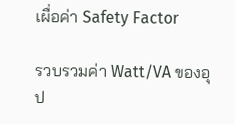เผื่อค่า Safety Factor

รวบรวมค่า Watt/VA ของอุป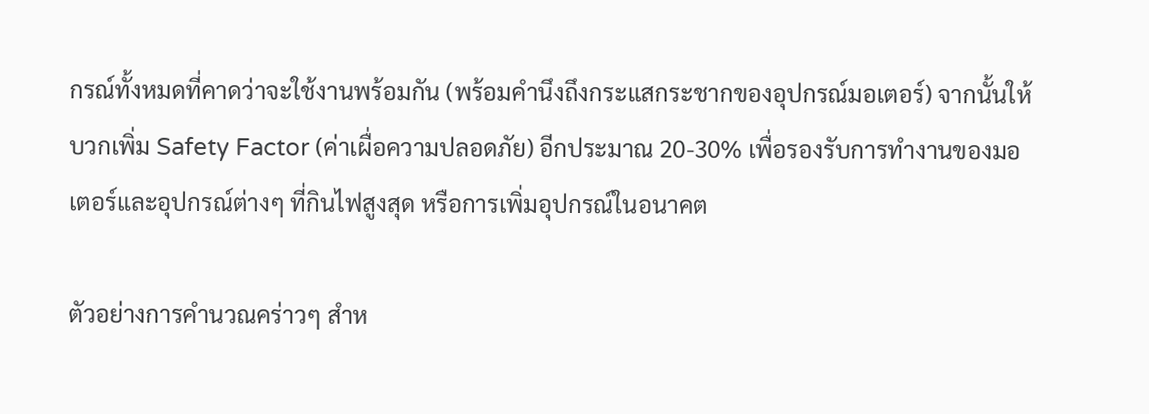กรณ์ทั้งหมดที่คาดว่าจะใช้งานพร้อมกัน (พร้อมคำนึงถึงกระแสกระชากของอุปกรณ์มอเตอร์) จากนั้นให้บวกเพิ่ม Safety Factor (ค่าเผื่อความปลอดภัย) อีกประมาณ 20-30% เพื่อรองรับการทำงานของมอเตอร์และอุปกรณ์ต่างๆ ที่กินไฟสูงสุด หรือการเพิ่มอุปกรณ์ในอนาคต

ตัวอย่างการคำนวณคร่าวๆ สำห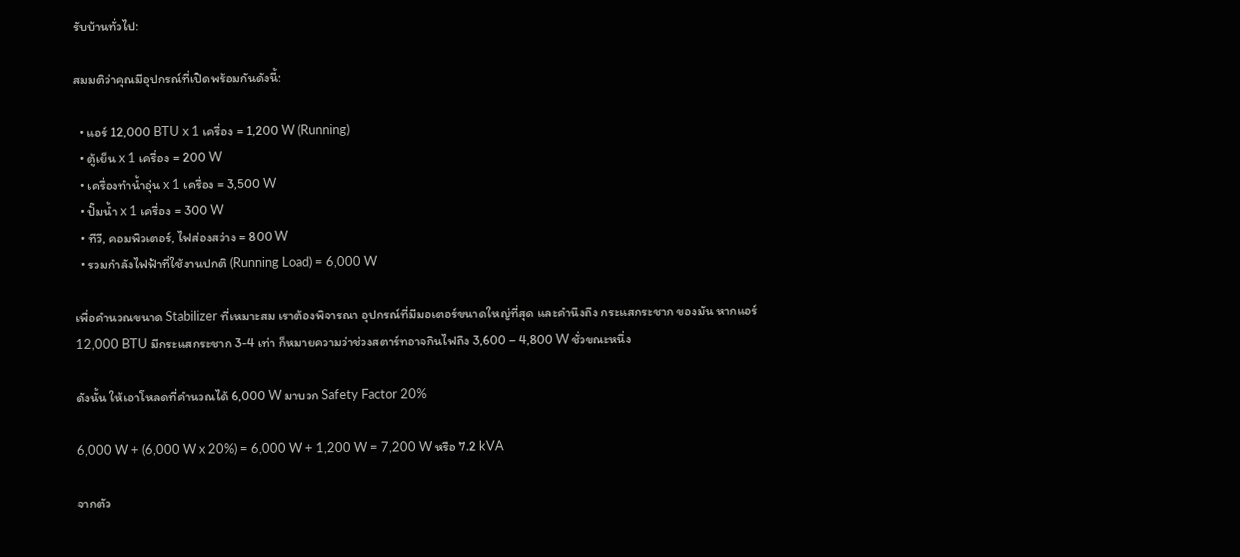รับบ้านทั่วไป:

สมมติว่าคุณมีอุปกรณ์ที่เปิดพร้อมกันดังนี้:

  • แอร์ 12,000 BTU x 1 เครื่อง = 1,200 W (Running)
  • ตู้เย็น x 1 เครื่อง = 200 W
  • เครื่องทำน้ำอุ่น x 1 เครื่อง = 3,500 W
  • ปั๊มน้ำ x 1 เครื่อง = 300 W
  • ทีวี, คอมพิวเตอร์, ไฟส่องสว่าง = 800 W
  • รวมกำลังไฟฟ้าที่ใช้งานปกติ (Running Load) = 6,000 W

เพื่อคำนวณขนาด Stabilizer ที่เหมาะสม เราต้องพิจารณา อุปกรณ์ที่มีมอเตอร์ขนาดใหญ่ที่สุด และคำนึงถึง กระแสกระชาก ของมัน หากแอร์ 12,000 BTU มีกระแสกระชาก 3-4 เท่า ก็หมายความว่าช่วงสตาร์ทอาจกินไฟถึง 3,600 – 4,800 W ชั่วขณะหนึ่ง

ดังนั้น ให้เอาโหลดที่คำนวณได้ 6,000 W มาบวก Safety Factor 20%

6,000 W + (6,000 W x 20%) = 6,000 W + 1,200 W = 7,200 W หรือ 7.2 kVA

จากตัว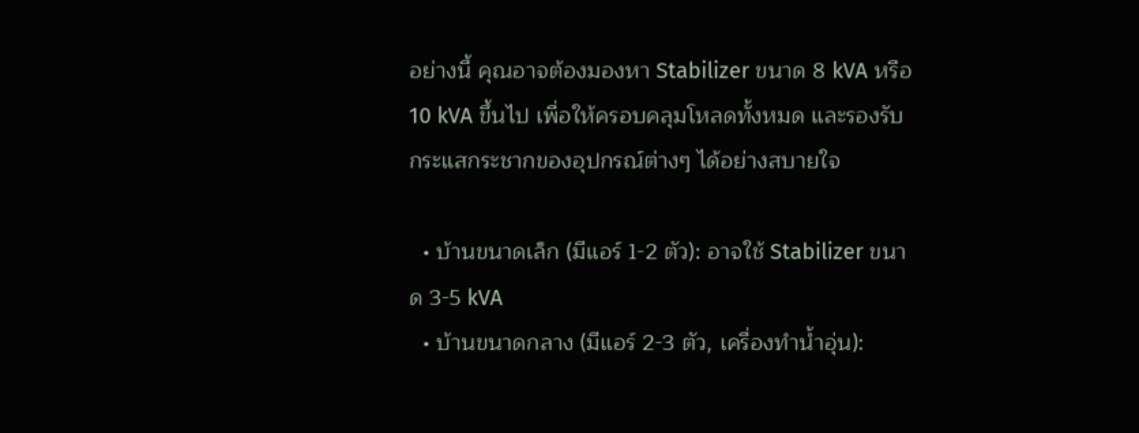อย่างนี้ คุณอาจต้องมองหา Stabilizer ขนาด 8 kVA หรือ 10 kVA ขึ้นไป เพื่อให้ครอบคลุมโหลดทั้งหมด และรองรับกระแสกระชากของอุปกรณ์ต่างๆ ได้อย่างสบายใจ

  • บ้านขนาดเล็ก (มีแอร์ 1-2 ตัว): อาจใช้ Stabilizer ขนาด 3-5 kVA
  • บ้านขนาดกลาง (มีแอร์ 2-3 ตัว, เครื่องทำน้ำอุ่น):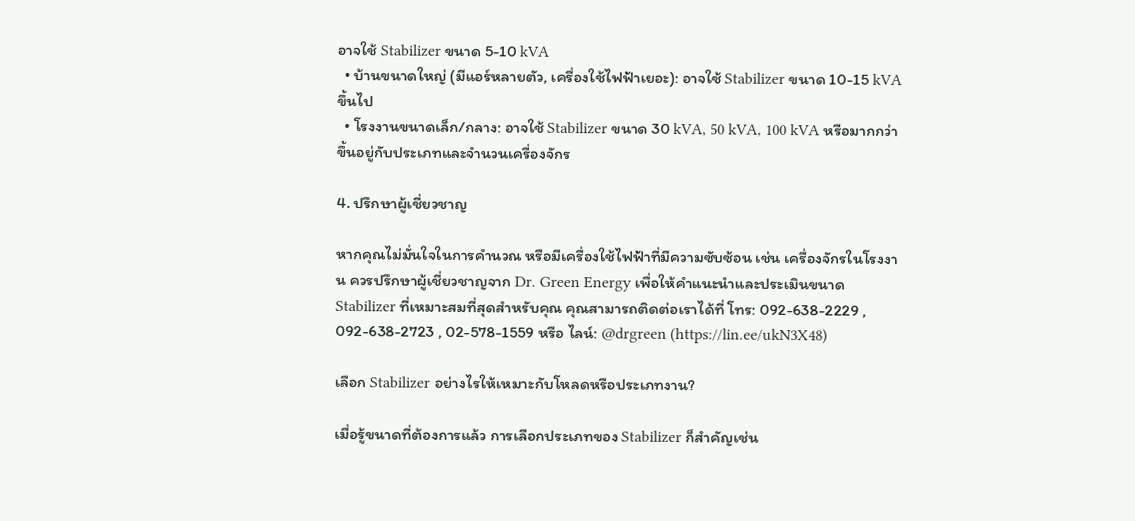อาจใช้ Stabilizer ขนาด 5-10 kVA
  • บ้านขนาดใหญ่ (มีแอร์หลายตัว, เครื่องใช้ไฟฟ้าเยอะ): อาจใช้ Stabilizer ขนาด 10-15 kVA ขึ้นไป
  • โรงงานขนาดเล็ก/กลาง: อาจใช้ Stabilizer ขนาด 30 kVA, 50 kVA, 100 kVA หรือมากกว่า ขึ้นอยู่กับประเภทและจำนวนเครื่องจักร

4. ปรึกษาผู้เชี่ยวชาญ

หากคุณไม่มั่นใจในการคำนวณ หรือมีเครื่องใช้ไฟฟ้าที่มีความซับซ้อน เช่น เครื่องจักรในโรงงาน ควรปรึกษาผู้เชี่ยวชาญจาก Dr. Green Energy เพื่อให้คำแนะนำและประเมินขนาด Stabilizer ที่เหมาะสมที่สุดสำหรับคุณ คุณสามารถติดต่อเราได้ที่ โทร: 092-638-2229 , 092-638-2723 , 02-578-1559 หรือ ไลน์: @drgreen (https://lin.ee/ukN3X48)

เลือก Stabilizer อย่างไรให้เหมาะกับโหลดหรือประเภทงาน?

เมื่อรู้ขนาดที่ต้องการแล้ว การเลือกประเภทของ Stabilizer ก็สำคัญเช่น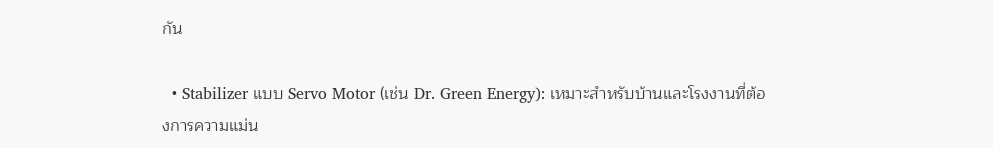กัน

  • Stabilizer แบบ Servo Motor (เช่น Dr. Green Energy): เหมาะสำหรับบ้านและโรงงานที่ต้องการความแม่น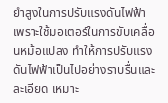ยำสูงในการปรับแรงดันไฟฟ้า เพราะใช้มอเตอร์ในการขับเคลื่อนหม้อแปลง ทำให้การปรับแรงดันไฟฟ้าเป็นไปอย่างราบรื่นและละเอียด เหมาะ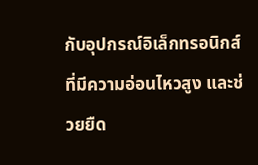กับอุปกรณ์อิเล็กทรอนิกส์ที่มีความอ่อนไหวสูง และช่วยยืด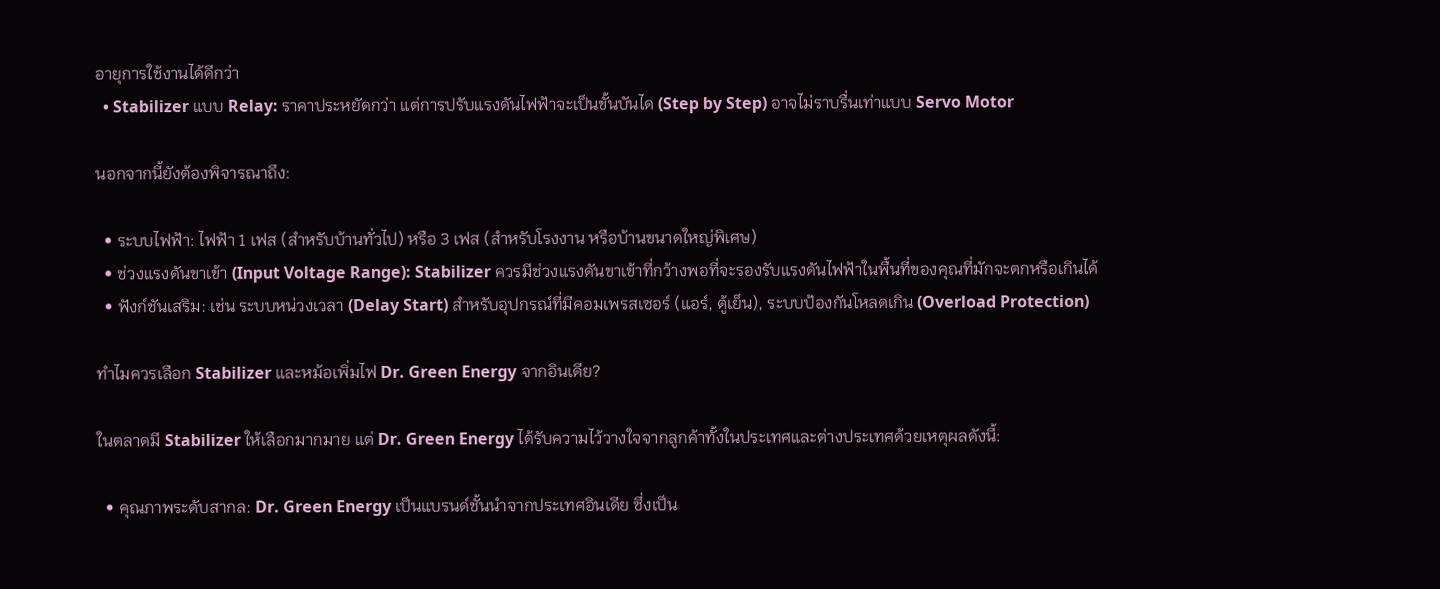อายุการใช้งานได้ดีกว่า
  • Stabilizer แบบ Relay: ราคาประหยัดกว่า แต่การปรับแรงดันไฟฟ้าจะเป็นขั้นบันได (Step by Step) อาจไม่ราบรื่นเท่าแบบ Servo Motor

นอกจากนี้ยังต้องพิจารณาถึง:

  • ระบบไฟฟ้า: ไฟฟ้า 1 เฟส (สำหรับบ้านทั่วไป) หรือ 3 เฟส (สำหรับโรงงาน หรือบ้านขนาดใหญ่พิเศษ)
  • ช่วงแรงดันขาเข้า (Input Voltage Range): Stabilizer ควรมีช่วงแรงดันขาเข้าที่กว้างพอที่จะรองรับแรงดันไฟฟ้าในพื้นที่ของคุณที่มักจะตกหรือเกินได้
  • ฟังก์ชันเสริม: เช่น ระบบหน่วงเวลา (Delay Start) สำหรับอุปกรณ์ที่มีคอมเพรสเซอร์ (แอร์, ตู้เย็น), ระบบป้องกันโหลดเกิน (Overload Protection)

ทำไมควรเลือก Stabilizer และหม้อเพิ่มไฟ Dr. Green Energy จากอินเดีย?

ในตลาดมี Stabilizer ให้เลือกมากมาย แต่ Dr. Green Energy ได้รับความไว้วางใจจากลูกค้าทั้งในประเทศและต่างประเทศด้วยเหตุผลดังนี้:

  • คุณภาพระดับสากล: Dr. Green Energy เป็นแบรนด์ชั้นนำจากประเทศอินเดีย ซึ่งเป็น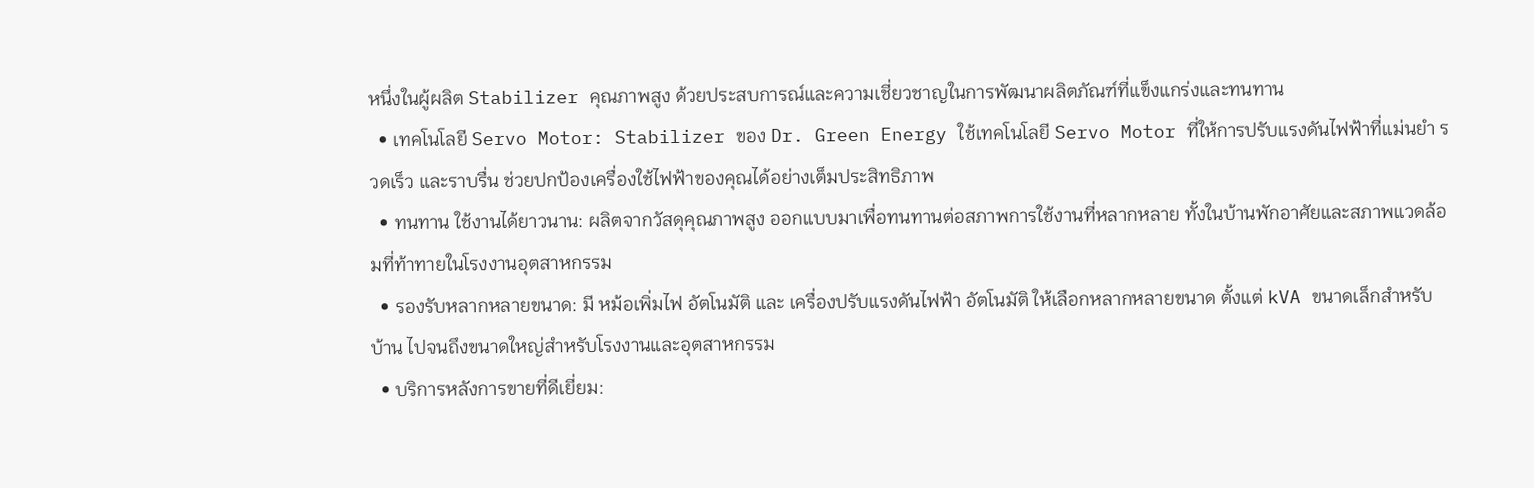หนึ่งในผู้ผลิต Stabilizer คุณภาพสูง ด้วยประสบการณ์และความเชี่ยวชาญในการพัฒนาผลิตภัณฑ์ที่แข็งแกร่งและทนทาน
  • เทคโนโลยี Servo Motor: Stabilizer ของ Dr. Green Energy ใช้เทคโนโลยี Servo Motor ที่ให้การปรับแรงดันไฟฟ้าที่แม่นยำ รวดเร็ว และราบรื่น ช่วยปกป้องเครื่องใช้ไฟฟ้าของคุณได้อย่างเต็มประสิทธิภาพ
  • ทนทาน ใช้งานได้ยาวนาน: ผลิตจากวัสดุคุณภาพสูง ออกแบบมาเพื่อทนทานต่อสภาพการใช้งานที่หลากหลาย ทั้งในบ้านพักอาศัยและสภาพแวดล้อมที่ท้าทายในโรงงานอุตสาหกรรม
  • รองรับหลากหลายขนาด: มี หม้อเพิ่มไฟ อัตโนมัติ และ เครื่องปรับแรงดันไฟฟ้า อัตโนมัติ ให้เลือกหลากหลายขนาด ตั้งแต่ kVA ขนาดเล็กสำหรับบ้าน ไปจนถึงขนาดใหญ่สำหรับโรงงานและอุตสาหกรรม
  • บริการหลังการขายที่ดีเยี่ยม: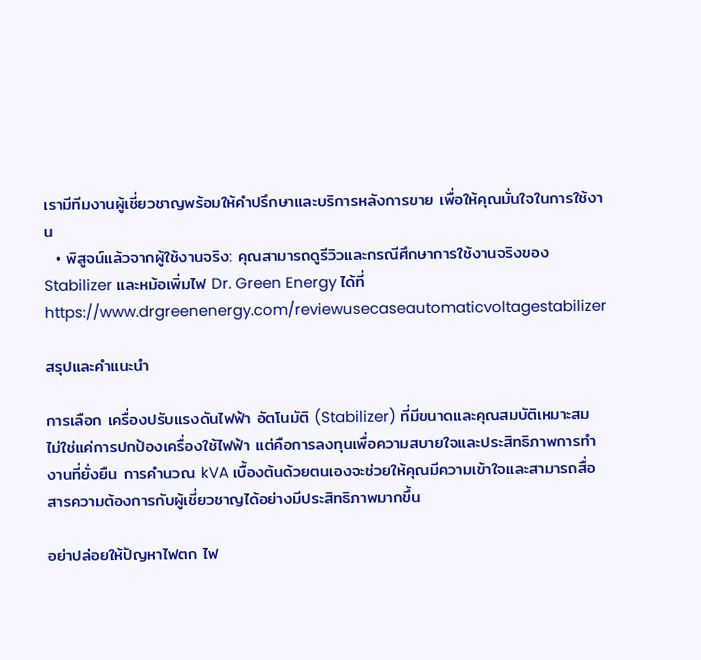เรามีทีมงานผู้เชี่ยวชาญพร้อมให้คำปรึกษาและบริการหลังการขาย เพื่อให้คุณมั่นใจในการใช้งาน
  • พิสูจน์แล้วจากผู้ใช้งานจริง: คุณสามารถดูรีวิวและกรณีศึกษาการใช้งานจริงของ Stabilizer และหม้อเพิ่มไฟ Dr. Green Energy ได้ที่ https://www.drgreenenergy.com/reviewusecaseautomaticvoltagestabilizer

สรุปและคำแนะนำ

การเลือก เครื่องปรับแรงดันไฟฟ้า อัตโนมัติ (Stabilizer) ที่มีขนาดและคุณสมบัติเหมาะสม ไม่ใช่แค่การปกป้องเครื่องใช้ไฟฟ้า แต่คือการลงทุนเพื่อความสบายใจและประสิทธิภาพการทำงานที่ยั่งยืน การคำนวณ kVA เบื้องต้นด้วยตนเองจะช่วยให้คุณมีความเข้าใจและสามารถสื่อสารความต้องการกับผู้เชี่ยวชาญได้อย่างมีประสิทธิภาพมากขึ้น

อย่าปล่อยให้ปัญหาไฟตก ไฟ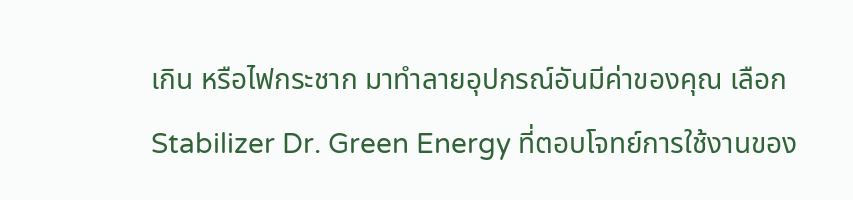เกิน หรือไฟกระชาก มาทำลายอุปกรณ์อันมีค่าของคุณ เลือก Stabilizer Dr. Green Energy ที่ตอบโจทย์การใช้งานของ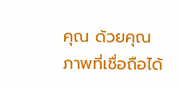คุณ ด้วยคุณภาพที่เชื่อถือได้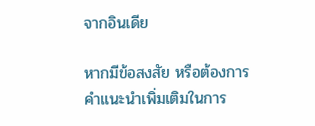จากอินเดีย

หากมีข้อสงสัย หรือต้องการคำแนะนำเพิ่มเติมในการ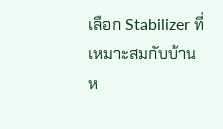เลือก Stabilizer ที่เหมาะสมกับบ้านห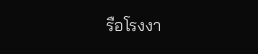รือโรงงา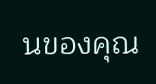นของคุณ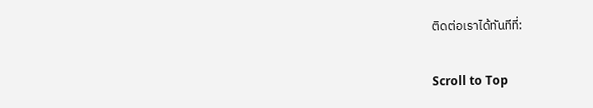ติดต่อเราได้ทันทีที่:

Scroll to Top